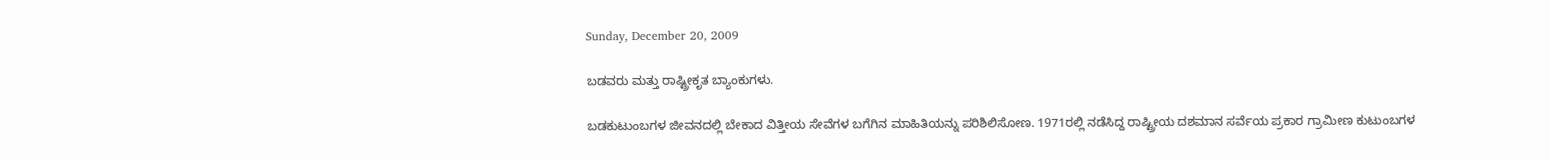Sunday, December 20, 2009

ಬಡವರು ಮತ್ತು ರಾಷ್ಟ್ರೀಕೃತ ಬ್ಯಾಂಕುಗಳು.

ಬಡಕುಟುಂಬಗಳ ಜೀವನದಲ್ಲಿ ಬೇಕಾದ ವಿತ್ತೀಯ ಸೇವೆಗಳ ಬಗೆಗಿನ ಮಾಹಿತಿಯನ್ನು ಪರಿಶಿಲಿಸೋಣ. 1971ರಲ್ಲಿ ನಡೆಸಿದ್ದ ರಾಷ್ಟ್ರೀಯ ದಶಮಾನ ಸರ್ವೆಯ ಪ್ರಕಾರ ಗ್ರಾಮೀಣ ಕುಟುಂಬಗಳ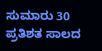ಸುಮಾರು 30 ಪ್ರತಿಶತ ಸಾಲದ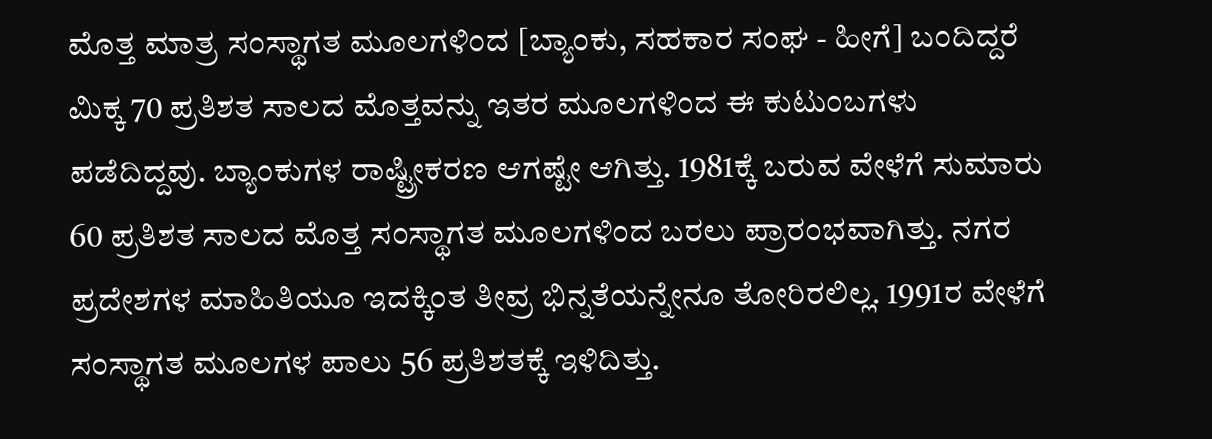ಮೊತ್ತ ಮಾತ್ರ ಸಂಸ್ಥಾಗತ ಮೂಲಗಳಿಂದ [ಬ್ಯಾಂಕು, ಸಹಕಾರ ಸಂಘ - ಹೀಗೆ] ಬಂದಿದ್ದರೆ ಮಿಕ್ಕ 70 ಪ್ರತಿಶತ ಸಾಲದ ಮೊತ್ತವನ್ನು ಇತರ ಮೂಲಗಳಿಂದ ಈ ಕುಟುಂಬಗಳು ಪಡೆದಿದ್ದವು. ಬ್ಯಾಂಕುಗಳ ರಾಷ್ಟ್ರೀಕರಣ ಆಗಷ್ಟೇ ಆಗಿತ್ತು. 1981ಕ್ಕೆ ಬರುವ ವೇಳೆಗೆ ಸುಮಾರು 60 ಪ್ರತಿಶತ ಸಾಲದ ಮೊತ್ತ ಸಂಸ್ಥಾಗತ ಮೂಲಗಳಿಂದ ಬರಲು ಪ್ರಾರಂಭವಾಗಿತ್ತು. ನಗರ ಪ್ರದೇಶಗಳ ಮಾಹಿತಿಯೂ ಇದಕ್ಕಿಂತ ತೀವ್ರ ಭಿನ್ನತೆಯನ್ನೇನೂ ತೋರಿರಲಿಲ್ಲ. 1991ರ ವೇಳೆಗೆ ಸಂಸ್ಥಾಗತ ಮೂಲಗಳ ಪಾಲು 56 ಪ್ರತಿಶತಕ್ಕೆ ಇಳಿದಿತ್ತು.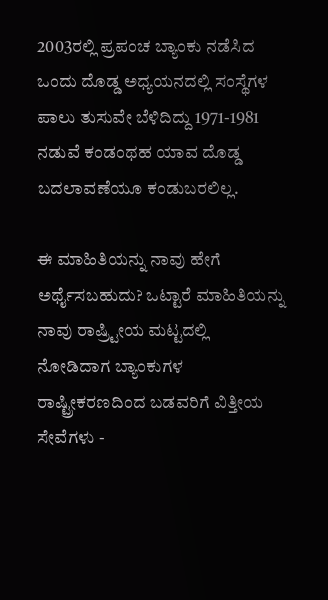2003ರಲ್ಲಿ ಪ್ರಪಂಚ ಬ್ಯಾಂಕು ನಡೆಸಿದ ಒಂದು ದೊಡ್ಡ ಅಧ್ಯಯನದಲ್ಲಿ ಸಂಸ್ಥೆಗಳ ಪಾಲು ತುಸುವೇ ಬೆಳಿದಿದ್ದು 1971-1981 ನಡುವೆ ಕಂಡಂಥಹ ಯಾವ ದೊಡ್ಡ ಬದಲಾವಣೆಯೂ ಕಂಡುಬರಲಿಲ್ಲ.

ಈ ಮಾಹಿತಿಯನ್ನು ನಾವು ಹೇಗೆ ಅರ್ಥೈಸಬಹುದು? ಒಟ್ಟಾರೆ ಮಾಹಿತಿಯನ್ನು ನಾವು ರಾಷ್ರ್ಟೀಯ ಮಟ್ಟದಲ್ಲಿ ನೋಡಿದಾಗ ಬ್ಯಾಂಕುಗಳ ರಾಷ್ಟ್ರೀಕರಣದಿಂದ ಬಡವರಿಗೆ ವಿತ್ತೀಯ ಸೇವೆಗಳು -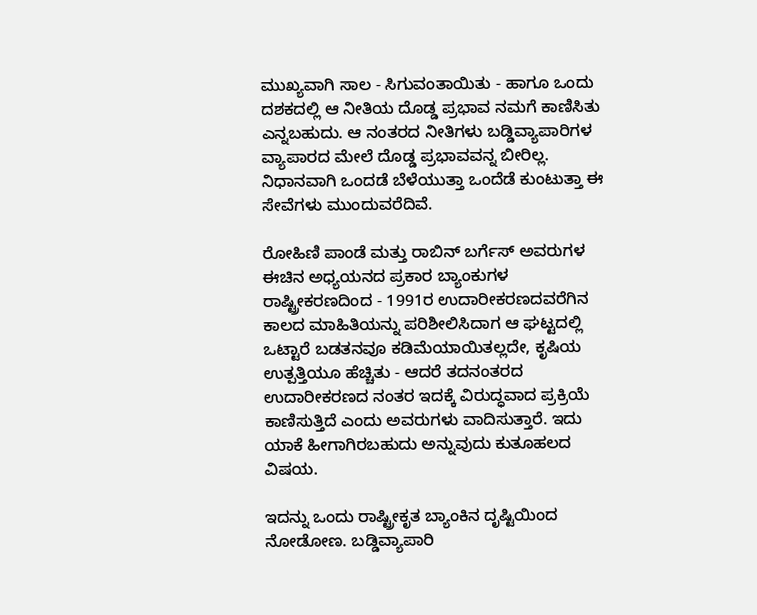ಮುಖ್ಯವಾಗಿ ಸಾಲ - ಸಿಗುವಂತಾಯಿತು - ಹಾಗೂ ಒಂದು ದಶಕದಲ್ಲಿ ಆ ನೀತಿಯ ದೊಡ್ಡ ಪ್ರಭಾವ ನಮಗೆ ಕಾಣಿಸಿತು ಎನ್ನಬಹುದು. ಆ ನಂತರದ ನೀತಿಗಳು ಬಡ್ಡಿವ್ಯಾಪಾರಿಗಳ ವ್ಯಾಪಾರದ ಮೇಲೆ ದೊಡ್ಡ ಪ್ರಭಾವವನ್ನ ಬೀರಿಲ್ಲ. ನಿಧಾನವಾಗಿ ಒಂದಡೆ ಬೆಳೆಯುತ್ತಾ ಒಂದೆಡೆ ಕುಂಟುತ್ತಾ ಈ ಸೇವೆಗಳು ಮುಂದುವರೆದಿವೆ.

ರೋಹಿಣಿ ಪಾಂಡೆ ಮತ್ತು ರಾಬಿನ್ ಬರ್ಗೆಸ್ ಅವರುಗಳ ಈಚಿನ ಅಧ್ಯಯನದ ಪ್ರಕಾರ ಬ್ಯಾಂಕುಗಳ ರಾಷ್ಟ್ರೀಕರಣದಿಂದ - 1991ರ ಉದಾರೀಕರಣದವರೆಗಿನ ಕಾಲದ ಮಾಹಿತಿಯನ್ನು ಪರಿಶೀಲಿಸಿದಾಗ ಆ ಘಟ್ಟದಲ್ಲಿ ಒಟ್ಟಾರೆ ಬಡತನವೂ ಕಡಿಮೆಯಾಯಿತಲ್ಲದೇ, ಕೃಷಿಯ ಉತ್ಪತ್ತಿಯೂ ಹೆಚ್ಚಿತು - ಆದರೆ ತದನಂತರದ ಉದಾರೀಕರಣದ ನಂತರ ಇದಕ್ಕೆ ವಿರುದ್ಧವಾದ ಪ್ರಕ್ರಿಯೆ ಕಾಣಿಸುತ್ತಿದೆ ಎಂದು ಅವರುಗಳು ವಾದಿಸುತ್ತಾರೆ. ಇದು ಯಾಕೆ ಹೀಗಾಗಿರಬಹುದು ಅನ್ನುವುದು ಕುತೂಹಲದ ವಿಷಯ.

ಇದನ್ನು ಒಂದು ರಾಷ್ಟ್ರೀಕೃತ ಬ್ಯಾಂಕಿನ ದೃಷ್ಟಿಯಿಂದ ನೋಡೋಣ. ಬಡ್ಡಿವ್ಯಾಪಾರಿ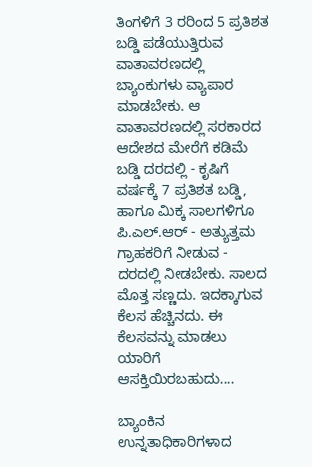ತಿಂಗಳಿಗೆ 3 ರರಿಂದ 5 ಪ್ರತಿಶತ ಬಡ್ಡಿ ಪಡೆಯುತ್ತಿರುವ ವಾತಾವರಣದಲ್ಲಿ ಬ್ಯಾಂಕುಗಳು ವ್ಯಾಪಾರ ಮಾಡಬೇಕು. ಆ ವಾತಾವರಣದಲ್ಲಿ ಸರಕಾರದ ಆದೇಶದ ಮೇರೆಗೆ ಕಡಿಮೆ ಬಡ್ಡಿ ದರದಲ್ಲಿ - ಕೃಷಿಗೆ ವರ್ಷಕ್ಕೆ 7 ಪ್ರತಿಶತ ಬಡ್ಡಿ, ಹಾಗೂ ಮಿಕ್ಕ ಸಾಲಗಳಿಗೂ ಪಿ.ಎಲ್.ಆರ್ - ಅತ್ಯುತ್ತಮ ಗ್ರಾಹಕರಿಗೆ ನೀಡುವ - ದರದಲ್ಲಿ ನೀಡಬೇಕು. ಸಾಲದ ಮೊತ್ತ ಸಣ್ಣದು. ಇದಕ್ಕಾಗುವ ಕೆಲಸ ಹೆಚ್ಚಿನದು. ಈ ಕೆಲಸವನ್ನು ಮಾಡಲು ಯಾರಿಗೆ ಆಸಕ್ತಿಯಿರಬಹುದು....

ಬ್ಯಾಂಕಿನ ಉನ್ನತಾಧಿಕಾರಿಗಳಾದ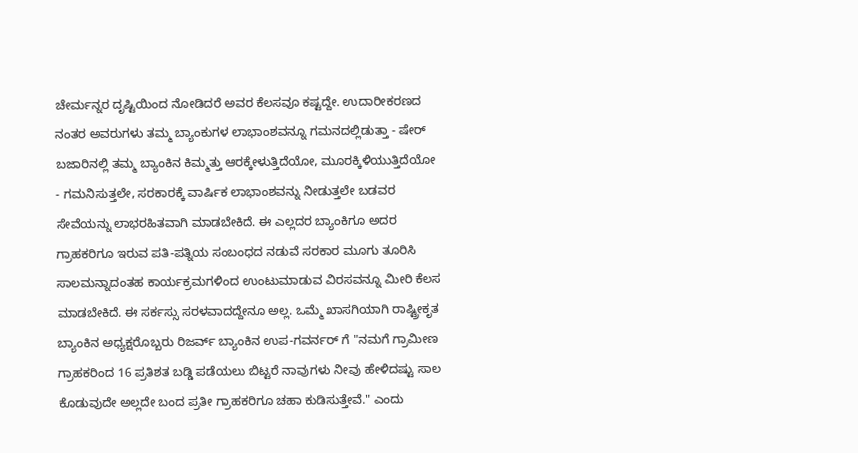ಚೇರ್ಮನ್ನರ ದೃಷ್ಟಿಯಿಂದ ನೋಡಿದರೆ ಅವರ ಕೆಲಸವೂ ಕಷ್ಟದ್ದೇ. ಉದಾರೀಕರಣದ ನಂತರ ಅವರುಗಳು ತಮ್ಮ ಬ್ಯಾಂಕುಗಳ ಲಾಭಾಂಶವನ್ನೂ ಗಮನದಲ್ಲಿಡುತ್ತಾ - ಷೇರ್ ಬಜಾರಿನಲ್ಲಿ ತಮ್ಮ ಬ್ಯಾಂಕಿನ ಕಿಮ್ಮತ್ತು ಆರಕ್ಕೇಳುತ್ತಿದೆಯೋ, ಮೂರಕ್ಕಿಳಿಯುತ್ತಿದೆಯೋ - ಗಮನಿಸುತ್ತಲೇ, ಸರಕಾರಕ್ಕೆ ವಾರ್ಷಿಕ ಲಾಭಾಂಶವನ್ನು ನೀಡುತ್ತಲೇ ಬಡವರ ಸೇವೆಯನ್ನು ಲಾಭರಹಿತವಾಗಿ ಮಾಡಬೇಕಿದೆ. ಈ ಎಲ್ಲದರ ಬ್ಯಾಂಕಿಗೂ ಅದರ ಗ್ರಾಹಕರಿಗೂ ಇರುವ ಪತಿ-ಪತ್ನಿಯ ಸಂಬಂಧದ ನಡುವೆ ಸರಕಾರ ಮೂಗು ತೂರಿಸಿ ಸಾಲಮನ್ನಾದಂತಹ ಕಾರ್ಯಕ್ರಮಗಳಿಂದ ಉಂಟುಮಾಡುವ ವಿರಸವನ್ನೂ ಮೀರಿ ಕೆಲಸ ಮಾಡಬೇಕಿದೆ. ಈ ಸರ್ಕಸ್ಸು ಸರಳವಾದದ್ದೇನೂ ಅಲ್ಲ. ಒಮ್ಮೆ ಖಾಸಗಿಯಾಗಿ ರಾಷ್ಟ್ರೀಕೃತ ಬ್ಯಾಂಕಿನ ಅಧ್ಯಕ್ಷರೊಬ್ಬರು ರಿಜರ್ವ್ ಬ್ಯಾಂಕಿನ ಉಪ-ಗವರ್ನರ್ ಗೆ "ನಮಗೆ ಗ್ರಾಮೀಣ ಗ್ರಾಹಕರಿಂದ 16 ಪ್ರತಿಶತ ಬಡ್ಡಿ ಪಡೆಯಲು ಬಿಟ್ಟರೆ ನಾವುಗಳು ನೀವು ಹೇಳಿದಷ್ಟು ಸಾಲ ಕೊಡುವುದೇ ಅಲ್ಲದೇ ಬಂದ ಪ್ರತೀ ಗ್ರಾಹಕರಿಗೂ ಚಹಾ ಕುಡಿಸುತ್ತೇವೆ." ಎಂದು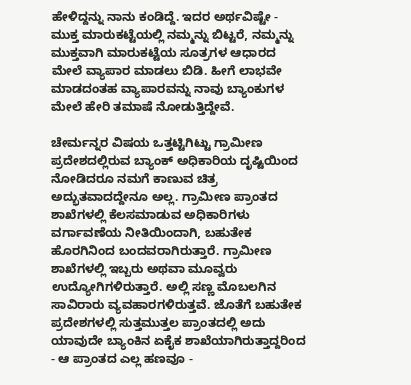ಹೇಳಿದ್ದನ್ನು ನಾನು ಕಂಡಿದ್ದೆ. ಇದರ ಅರ್ಥವಿಷ್ಟೇ - ಮುಕ್ತ ಮಾರುಕಟ್ಟೆಯಲ್ಲಿ ನಮ್ಮನ್ನು ಬಿಟ್ಟರೆ, ನಮ್ಮನ್ನು ಮುಕ್ತವಾಗಿ ಮಾರುಕಟ್ಟೆಯ ಸೂತ್ರಗಳ ಆಧಾರದ ಮೇಲೆ ವ್ಯಾಪಾರ ಮಾಡಲು ಬಿಡಿ. ಹೀಗೆ ಲಾಭವೇ ಮಾಡದಂತಹ ವ್ಯಾಪಾರವನ್ನು ನಾವು ಬ್ಯಾಂಕುಗಳ ಮೇಲೆ ಹೇರಿ ತಮಾಷೆ ನೋಡುತ್ತಿದ್ದೇವೆ.

ಚೇರ್ಮನ್ನರ ವಿಷಯ ಒತ್ತಟ್ಟಿಗಿಟ್ಟು ಗ್ರಾಮೀಣ ಪ್ರದೇಶದಲ್ಲಿರುವ ಬ್ಯಾಂಕ್ ಅಧಿಕಾರಿಯ ದೃಷ್ಟಿಯಿಂದ ನೋಡಿದರೂ ನಮಗೆ ಕಾಣುವ ಚಿತ್ರ ಅದ್ಭುತವಾದದ್ದೇನೂ ಅಲ್ಲ. ಗ್ರಾಮೀಣ ಪ್ರಾಂತದ ಶಾಖೆಗಳಲ್ಲಿ ಕೆಲಸಮಾಡುವ ಅಧಿಕಾರಿಗಳು ವರ್ಗಾವಣೆಯ ನೀತಿಯಿಂದಾಗಿ, ಬಹುತೇಕ ಹೊರಗಿನಿಂದ ಬಂದವರಾಗಿರುತ್ತಾರೆ. ಗ್ರಾಮೀಣ ಶಾಖೆಗಳಲ್ಲಿ ಇಬ್ಬರು ಅಥವಾ ಮೂವ್ವರು ಉದ್ಯೋಗಿಗಳಿರುತ್ತಾರೆ. ಅಲ್ಲಿ ಸಣ್ಣ ಮೊಬಲಗಿನ ಸಾವಿರಾರು ವ್ಯವಹಾರಗಳಿರುತ್ತವೆ. ಜೊತೆಗೆ ಬಹುತೇಕ ಪ್ರದೇಶಗಳಲ್ಲಿ ಸುತ್ತಮುತ್ತಲ ಪ್ರಾಂತದಲ್ಲಿ ಅದು ಯಾವುದೇ ಬ್ಯಾಂಕಿನ ಏಕೈಕ ಶಾಖೆಯಾಗಿರುತ್ತಾದ್ದರಿಂದ - ಆ ಪ್ರಾಂತದ ಎಲ್ಲ ಹಣವೂ -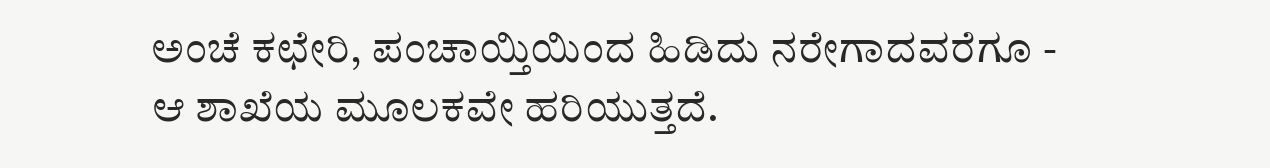ಅಂಚೆ ಕಛೇರಿ, ಪಂಚಾಯ್ತಿಯಿಂದ ಹಿಡಿದು ನರೇಗಾದವರೆಗೂ - ಆ ಶಾಖೆಯ ಮೂಲಕವೇ ಹರಿಯುತ್ತದೆ.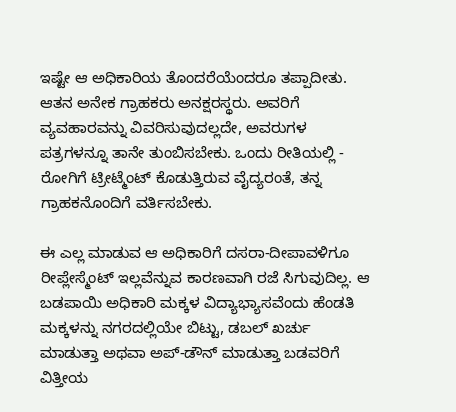ಇಷ್ಟೇ ಆ ಅಧಿಕಾರಿಯ ತೊಂದರೆಯೆಂದರೂ ತಪ್ಪಾದೀತು. ಆತನ ಅನೇಕ ಗ್ರಾಹಕರು ಅನಕ್ಷರಸ್ಥರು. ಅವರಿಗೆ ವ್ಯವಹಾರವನ್ನು ವಿವರಿಸುವುದಲ್ಲದೇ, ಅವರುಗಳ ಪತ್ರಗಳನ್ನೂ ತಾನೇ ತುಂಬಿಸಬೇಕು. ಒಂದು ರೀತಿಯಲ್ಲಿ - ರೋಗಿಗೆ ಟ್ರೀಟ್ಮೆಂಟ್ ಕೊಡುತ್ತಿರುವ ವೈದ್ಯರಂತೆ, ತನ್ನ ಗ್ರಾಹಕನೊಂದಿಗೆ ವರ್ತಿಸಬೇಕು.

ಈ ಎಲ್ಲ ಮಾಡುವ ಆ ಅಧಿಕಾರಿಗೆ ದಸರಾ-ದೀಪಾವಳಿಗೂ ರೀಪ್ಲೇಸ್ಮೆಂಟ್ ಇಲ್ಲವೆನ್ನುವ ಕಾರಣವಾಗಿ ರಜೆ ಸಿಗುವುದಿಲ್ಲ. ಆ ಬಡಪಾಯಿ ಅಧಿಕಾರಿ ಮಕ್ಕಳ ವಿದ್ಯಾಭ್ಯಾಸವೆಂದು ಹೆಂಡತಿ ಮಕ್ಕಳನ್ನು ನಗರದಲ್ಲಿಯೇ ಬಿಟ್ಟು, ಡಬಲ್ ಖರ್ಚು ಮಾಡುತ್ತಾ ಅಥವಾ ಅಪ್-ಡೌನ್ ಮಾಡುತ್ತಾ ಬಡವರಿಗೆ ವಿತ್ತೀಯ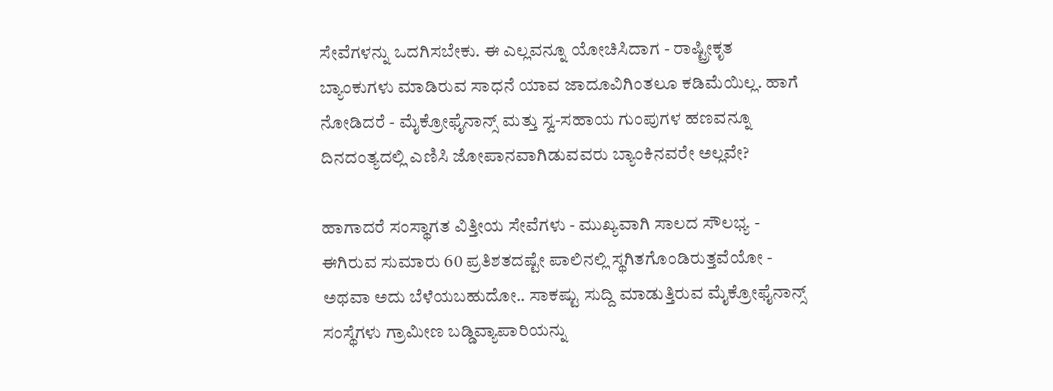ಸೇವೆಗಳನ್ನು ಒದಗಿಸಬೇಕು. ಈ ಎಲ್ಲವನ್ನೂ ಯೋಚಿಸಿದಾಗ - ರಾಷ್ಟ್ರೀಕೃತ ಬ್ಯಾಂಕುಗಳು ಮಾಡಿರುವ ಸಾಧನೆ ಯಾವ ಜಾದೂವಿಗಿಂತಲೂ ಕಡಿಮೆಯಿಲ್ಲ. ಹಾಗೆ ನೋಡಿದರೆ - ಮೈಕ್ರೋಫೈನಾನ್ಸ್ ಮತ್ತು ಸ್ವ-ಸಹಾಯ ಗುಂಪುಗಳ ಹಣವನ್ನೂ ದಿನದಂತ್ಯದಲ್ಲಿ ಎಣಿಸಿ ಜೋಪಾನವಾಗಿಡುವವರು ಬ್ಯಾಂಕಿನವರೇ ಅಲ್ಲವೇ?

ಹಾಗಾದರೆ ಸಂಸ್ಥಾಗತ ವಿತ್ತೀಯ ಸೇವೆಗಳು - ಮುಖ್ಯವಾಗಿ ಸಾಲದ ಸೌಲಭ್ಯ - ಈಗಿರುವ ಸುಮಾರು 60 ಪ್ರತಿಶತದಷ್ಟೇ ಪಾಲಿನಲ್ಲಿ ಸ್ಥಗಿತಗೊಂಡಿರುತ್ತವೆಯೋ - ಅಥವಾ ಅದು ಬೆಳೆಯಬಹುದೋ.. ಸಾಕಷ್ಟು ಸುದ್ದಿ ಮಾಡುತ್ತಿರುವ ಮೈಕ್ರೋಫೈನಾನ್ಸ್ ಸಂಸ್ಥೆಗಳು ಗ್ರಾಮೀಣ ಬಡ್ಡಿವ್ಯಾಪಾರಿಯನ್ನು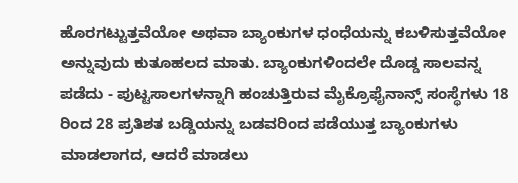ಹೊರಗಟ್ಟುತ್ತವೆಯೋ ಅಥವಾ ಬ್ಯಾಂಕುಗಳ ಧಂಧೆಯನ್ನು ಕಬಳಿಸುತ್ತವೆಯೋ ಅನ್ನುವುದು ಕುತೂಹಲದ ಮಾತು. ಬ್ಯಾಂಕುಗಳಿಂದಲೇ ದೊಡ್ಡ ಸಾಲವನ್ನ ಪಡೆದು - ಪುಟ್ಟಸಾಲಗಳನ್ನಾಗಿ ಹಂಚುತ್ತಿರುವ ಮೈಕ್ರೊಫೈನಾನ್ಸ್ ಸಂಸ್ಥೆಗಳು 18 ರಿಂದ 28 ಪ್ರತಿಶತ ಬಡ್ಡಿಯನ್ನು ಬಡವರಿಂದ ಪಡೆಯುತ್ತ ಬ್ಯಾಂಕುಗಳು ಮಾಡಲಾಗದ, ಆದರೆ ಮಾಡಲು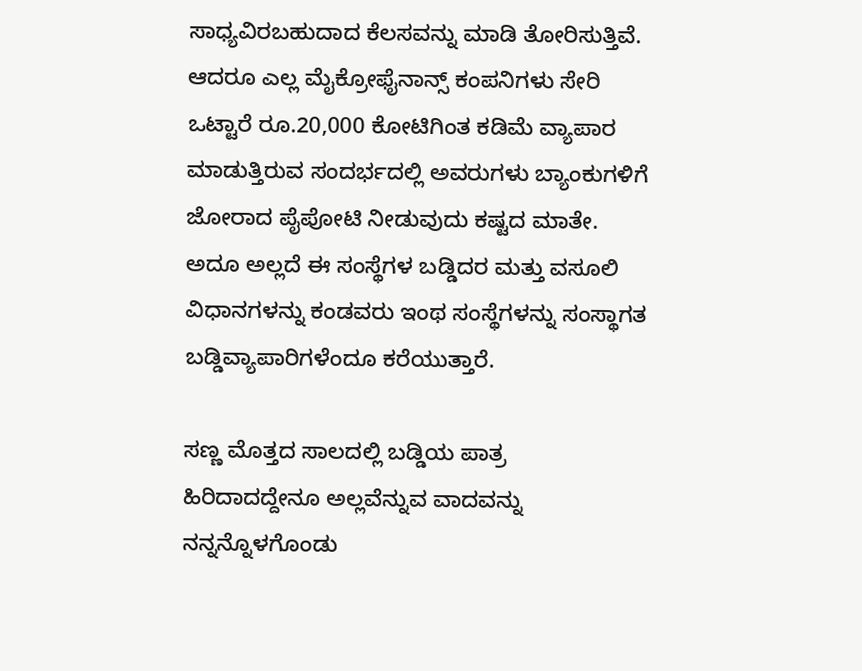ಸಾಧ್ಯವಿರಬಹುದಾದ ಕೆಲಸವನ್ನು ಮಾಡಿ ತೋರಿಸುತ್ತಿವೆ. ಆದರೂ ಎಲ್ಲ ಮೈಕ್ರೋಫೈನಾನ್ಸ್ ಕಂಪನಿಗಳು ಸೇರಿ ಒಟ್ಟಾರೆ ರೂ.20,000 ಕೋಟಿಗಿಂತ ಕಡಿಮೆ ವ್ಯಾಪಾರ ಮಾಡುತ್ತಿರುವ ಸಂದರ್ಭದಲ್ಲಿ ಅವರುಗಳು ಬ್ಯಾಂಕುಗಳಿಗೆ ಜೋರಾದ ಪೈಪೋಟಿ ನೀಡುವುದು ಕಷ್ಟದ ಮಾತೇ. ಅದೂ ಅಲ್ಲದೆ ಈ ಸಂಸ್ಥೆಗಳ ಬಡ್ಡಿದರ ಮತ್ತು ವಸೂಲಿ ವಿಧಾನಗಳನ್ನು ಕಂಡವರು ಇಂಥ ಸಂಸ್ಥೆಗಳನ್ನು ಸಂಸ್ಥಾಗತ ಬಡ್ಡಿವ್ಯಾಪಾರಿಗಳೆಂದೂ ಕರೆಯುತ್ತಾರೆ.

ಸಣ್ಣ ಮೊತ್ತದ ಸಾಲದಲ್ಲಿ ಬಡ್ಡಿಯ ಪಾತ್ರ ಹಿರಿದಾದದ್ದೇನೂ ಅಲ್ಲವೆನ್ನುವ ವಾದವನ್ನು ನನ್ನನ್ನೊಳಗೊಂಡು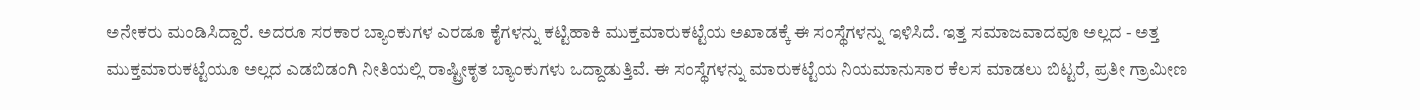ಅನೇಕರು ಮಂಡಿಸಿದ್ದಾರೆ. ಅದರೂ ಸರಕಾರ ಬ್ಯಾಂಕುಗಳ ಎರಡೂ ಕೈಗಳನ್ನು ಕಟ್ಟಿಹಾಕಿ ಮುಕ್ತಮಾರುಕಟ್ಟೆಯ ಅಖಾಡಕ್ಕೆ ಈ ಸಂಸ್ಥೆಗಳನ್ನು ಇಳಿಸಿದೆ. ಇತ್ತ ಸಮಾಜವಾದವೂ ಅಲ್ಲದ - ಅತ್ತ ಮುಕ್ತಮಾರುಕಟ್ಟೆಯೂ ಅಲ್ಲದ ಎಡಬಿಡಂಗಿ ನೀತಿಯಲ್ಲಿ ರಾಷ್ಟ್ರೀಕೃತ ಬ್ಯಾಂಕುಗಳು ಒದ್ದಾಡುತ್ತಿವೆ. ಈ ಸಂಸ್ಥೆಗಳನ್ನು ಮಾರುಕಟ್ಟೆಯ ನಿಯಮಾನುಸಾರ ಕೆಲಸ ಮಾಡಲು ಬಿಟ್ಟರೆ, ಪ್ರತೀ ಗ್ರಾಮೀಣ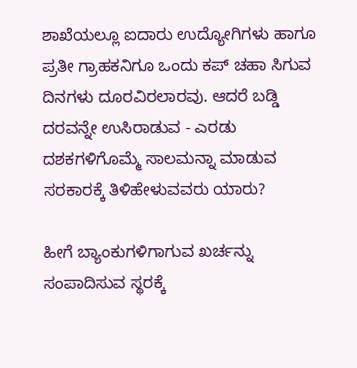ಶಾಖೆಯಲ್ಲೂ ಐದಾರು ಉದ್ಯೋಗಿಗಳು ಹಾಗೂ ಪ್ರತೀ ಗ್ರಾಹಕನಿಗೂ ಒಂದು ಕಪ್ ಚಹಾ ಸಿಗುವ ದಿನಗಳು ದೂರವಿರಲಾರವು. ಆದರೆ ಬಡ್ಡಿ ದರವನ್ನೇ ಉಸಿರಾಡುವ - ಎರಡು ದಶಕಗಳಿಗೊಮ್ಮೆ ಸಾಲಮನ್ನಾ ಮಾಡುವ ಸರಕಾರಕ್ಕೆ ತಿಳಿಹೇಳುವವರು ಯಾರು?

ಹೀಗೆ ಬ್ಯಾಂಕುಗಳಿಗಾಗುವ ಖರ್ಚನ್ನು ಸಂಪಾದಿಸುವ ಸ್ಥರಕ್ಕೆ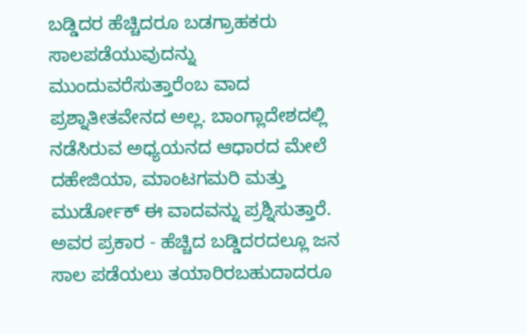ಬಡ್ಡಿದರ ಹೆಚ್ಚಿದರೂ ಬಡಗ್ರಾಹಕರು ಸಾಲಪಡೆಯುವುದನ್ನು ಮುಂದುವರೆಸುತ್ತಾರೆಂಬ ವಾದ ಪ್ರಶ್ನಾತೀತವೇನದ ಅಲ್ಲ. ಬಾಂಗ್ಲಾದೇಶದಲ್ಲಿ ನಡೆಸಿರುವ ಅಧ್ಯಯನದ ಆಧಾರದ ಮೇಲೆ ದಹೇಜಿಯಾ, ಮಾಂಟಗಮರಿ ಮತ್ತು ಮುರ್ಡೋಕ್ ಈ ವಾದವನ್ನು ಪ್ರಶ್ನಿಸುತ್ತಾರೆ. ಅವರ ಪ್ರಕಾರ - ಹೆಚ್ಚಿದ ಬಡ್ಡಿದರದಲ್ಲೂ ಜನ ಸಾಲ ಪಡೆಯಲು ತಯಾರಿರಬಹುದಾದರೂ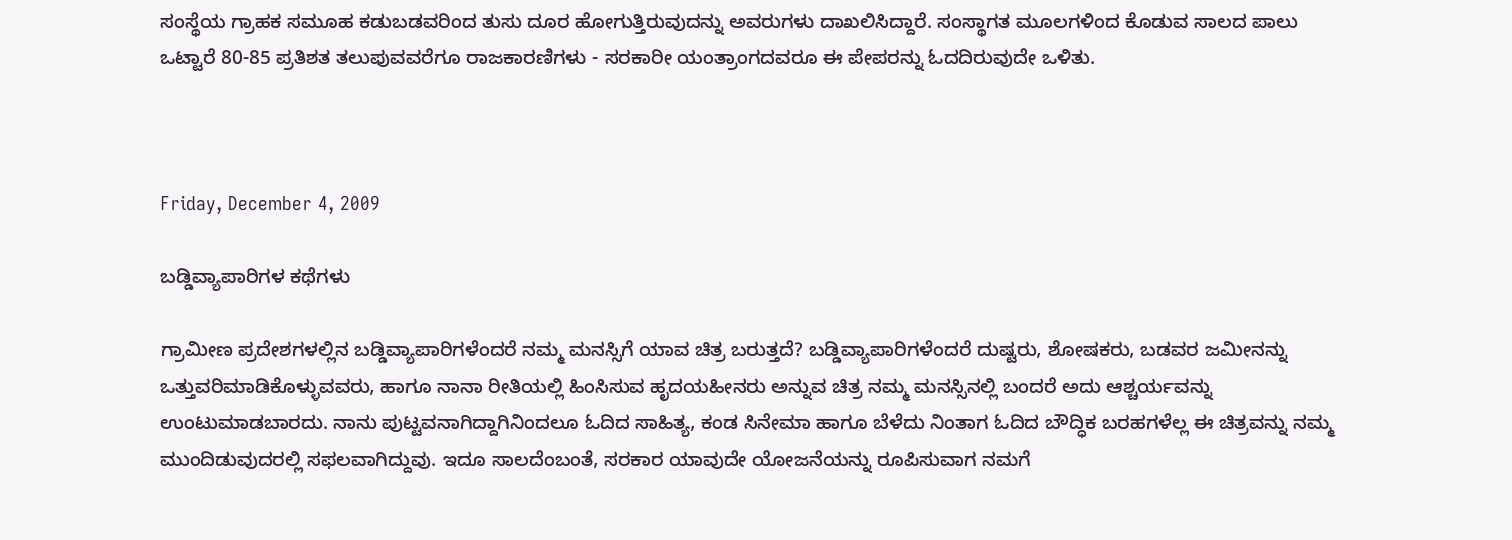ಸಂಸ್ಥೆಯ ಗ್ರಾಹಕ ಸಮೂಹ ಕಡುಬಡವರಿಂದ ತುಸು ದೂರ ಹೋಗುತ್ತಿರುವುದನ್ನು ಅವರುಗಳು ದಾಖಲಿಸಿದ್ದಾರೆ. ಸಂಸ್ಥಾಗತ ಮೂಲಗಳಿಂದ ಕೊಡುವ ಸಾಲದ ಪಾಲು ಒಟ್ಟಾರೆ 80-85 ಪ್ರತಿಶತ ತಲುಪುವವರೆಗೂ ರಾಜಕಾರಣಿಗಳು - ಸರಕಾರೀ ಯಂತ್ರಾಂಗದವರೂ ಈ ಪೇಪರನ್ನು ಓದದಿರುವುದೇ ಒಳಿತು.



Friday, December 4, 2009

ಬಡ್ಡಿವ್ಯಾಪಾರಿಗಳ ಕಥೆಗಳು

ಗ್ರಾಮೀಣ ಪ್ರದೇಶಗಳಲ್ಲಿನ ಬಡ್ಡಿವ್ಯಾಪಾರಿಗಳೆಂದರೆ ನಮ್ಮ ಮನಸ್ಸಿಗೆ ಯಾವ ಚಿತ್ರ ಬರುತ್ತದೆ? ಬಡ್ಡಿವ್ಯಾಪಾರಿಗಳೆಂದರೆ ದುಷ್ಟರು, ಶೋಷಕರು, ಬಡವರ ಜಮೀನನ್ನು ಒತ್ತುವರಿಮಾಡಿಕೊಳ್ಳುವವರು, ಹಾಗೂ ನಾನಾ ರೀತಿಯಲ್ಲಿ ಹಿಂಸಿಸುವ ಹೃದಯಹೀನರು ಅನ್ನುವ ಚಿತ್ರ ನಮ್ಮ ಮನಸ್ಸಿನಲ್ಲಿ ಬಂದರೆ ಅದು ಆಶ್ಚರ್ಯವನ್ನು ಉಂಟುಮಾಡಬಾರದು. ನಾನು ಪುಟ್ಟವನಾಗಿದ್ದಾಗಿನಿಂದಲೂ ಓದಿದ ಸಾಹಿತ್ಯ, ಕಂಡ ಸಿನೇಮಾ ಹಾಗೂ ಬೆಳೆದು ನಿಂತಾಗ ಓದಿದ ಬೌದ್ಧಿಕ ಬರಹಗಳೆಲ್ಲ ಈ ಚಿತ್ರವನ್ನು ನಮ್ಮ ಮುಂದಿಡುವುದರಲ್ಲಿ ಸಫಲವಾಗಿದ್ದುವು. ಇದೂ ಸಾಲದೆಂಬಂತೆ, ಸರಕಾರ ಯಾವುದೇ ಯೋಜನೆಯನ್ನು ರೂಪಿಸುವಾಗ ನಮಗೆ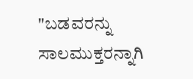"ಬಡವರನ್ನು ಸಾಲಮುಕ್ತರನ್ನಾಗಿ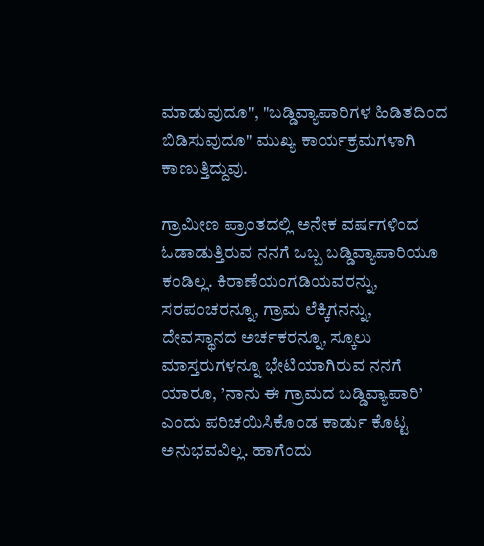ಮಾಡುವುದೂ", "ಬಡ್ಡಿವ್ಯಾಪಾರಿಗಳ ಹಿಡಿತದಿಂದ ಬಿಡಿಸುವುದೂ" ಮುಖ್ಯ ಕಾರ್ಯಕ್ರಮಗಳಾಗಿ ಕಾಣುತ್ತಿದ್ದುವು.

ಗ್ರಾಮೀಣ ಪ್ರಾಂತದಲ್ಲಿ ಅನೇಕ ವರ್ಷಗಳಿಂದ ಓಡಾಡುತ್ತಿರುವ ನನಗೆ ಒಬ್ಬ ಬಡ್ಡಿವ್ಯಾಪಾರಿಯೂ ಕಂಡಿಲ್ಲ. ಕಿರಾಣೆಯಂಗಡಿಯವರನ್ನು, ಸರಪಂಚರನ್ನೂ, ಗ್ರಾಮ ಲೆಕ್ಕಿಗನನ್ನು, ದೇವಸ್ಥಾನದ ಅರ್ಚಕರನ್ನೂ, ಸ್ಕೂಲು ಮಾಸ್ತರುಗಳನ್ನೂ ಭೇಟಿಯಾಗಿರುವ ನನಗೆ ಯಾರೂ, ’ನಾನು ಈ ಗ್ರಾಮದ ಬಡ್ಡಿವ್ಯಾಪಾರಿ’ ಎಂದು ಪರಿಚಯಿಸಿಕೊಂಡ ಕಾರ್ಡು ಕೊಟ್ಟ ಅನುಭವವಿಲ್ಲ. ಹಾಗೆಂದು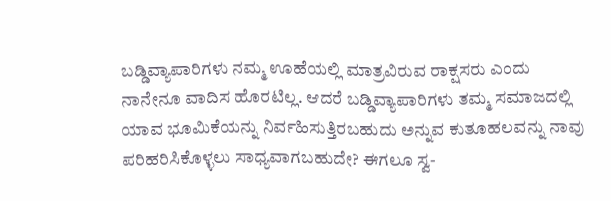ಬಡ್ಡಿವ್ಯಾಪಾರಿಗಳು ನಮ್ಮ ಊಹೆಯಲ್ಲಿ ಮಾತ್ರವಿರುವ ರಾಕ್ಷಸರು ಎಂದು ನಾನೇನೂ ವಾದಿಸ ಹೊರಟಿಲ್ಲ. ಆದರೆ ಬಡ್ಡಿವ್ಯಾಪಾರಿಗಳು ತಮ್ಮ ಸಮಾಜದಲ್ಲಿ ಯಾವ ಭೂಮಿಕೆಯನ್ನು ನಿರ್ವಹಿಸುತ್ತಿರಬಹುದು ಅನ್ನುವ ಕುತೂಹಲವನ್ನು ನಾವು ಪರಿಹರಿಸಿಕೊಳ್ಳಲು ಸಾಧ್ಯವಾಗಬಹುದೇ? ಈಗಲೂ ಸ್ವ-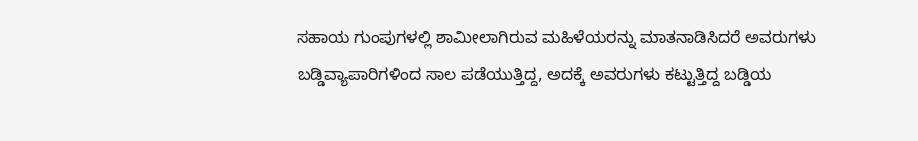ಸಹಾಯ ಗುಂಪುಗಳಲ್ಲಿ ಶಾಮೀಲಾಗಿರುವ ಮಹಿಳೆಯರನ್ನು ಮಾತನಾಡಿಸಿದರೆ ಅವರುಗಳು ಬಡ್ಡಿವ್ಯಾಪಾರಿಗಳಿಂದ ಸಾಲ ಪಡೆಯುತ್ತಿದ್ದ, ಅದಕ್ಕೆ ಅವರುಗಳು ಕಟ್ಟುತ್ತಿದ್ದ ಬಡ್ಡಿಯ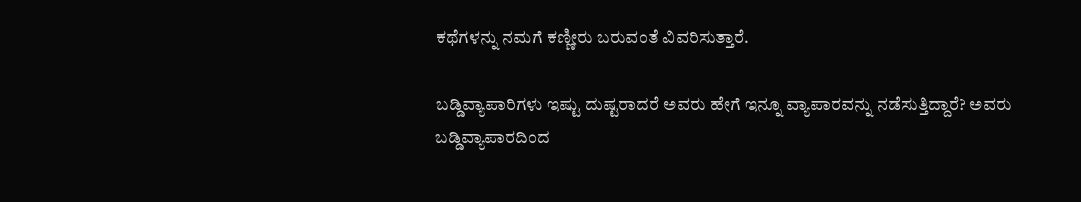ಕಥೆಗಳನ್ನು ನಮಗೆ ಕಣ್ಣೀರು ಬರುವಂತೆ ವಿವರಿಸುತ್ತಾರೆ.

ಬಡ್ಡಿವ್ಯಾಪಾರಿಗಳು ಇಷ್ಟು ದುಷ್ಟರಾದರೆ ಅವರು ಹೇಗೆ ಇನ್ನೂ ವ್ಯಾಪಾರವನ್ನು ನಡೆಸುತ್ತಿದ್ದಾರೆ? ಅವರು ಬಡ್ಡಿವ್ಯಾಪಾರದಿಂದ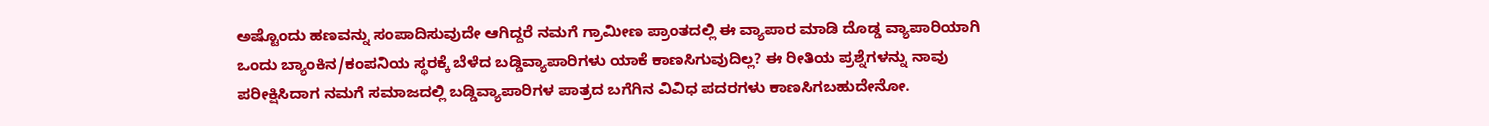ಅಷ್ಟೊಂದು ಹಣವನ್ನು ಸಂಪಾದಿಸುವುದೇ ಆಗಿದ್ದರೆ ನಮಗೆ ಗ್ರಾಮೀಣ ಪ್ರಾಂತದಲ್ಲಿ ಈ ವ್ಯಾಪಾರ ಮಾಡಿ ದೊಡ್ಡ ವ್ಯಾಪಾರಿಯಾಗಿ ಒಂದು ಬ್ಯಾಂಕಿನ/ಕಂಪನಿಯ ಸ್ಥರಕ್ಕೆ ಬೆಳೆದ ಬಡ್ಡಿವ್ಯಾಪಾರಿಗಳು ಯಾಕೆ ಕಾಣಸಿಗುವುದಿಲ್ಲ? ಈ ರೀತಿಯ ಪ್ರಶ್ನೆಗಳನ್ನು ನಾವು ಪರೀಕ್ಷಿಸಿದಾಗ ನಮಗೆ ಸಮಾಜದಲ್ಲಿ ಬಡ್ಡಿವ್ಯಾಪಾರಿಗಳ ಪಾತ್ರದ ಬಗೆಗಿನ ವಿವಿಧ ಪದರಗಳು ಕಾಣಸಿಗಬಹುದೇನೋ.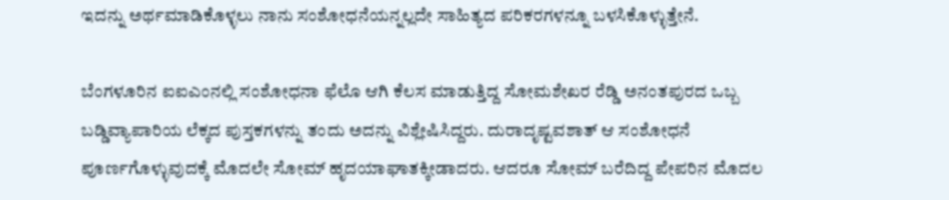ಇದನ್ನು ಅರ್ಥಮಾಡಿಕೊಳ್ಳಲು ನಾನು ಸಂಶೋಧನೆಯನ್ನಲ್ಲದೇ ಸಾಹಿತ್ಯದ ಪರಿಕರಗಳನ್ನೂ ಬಳಸಿಕೊಳ್ಳುತ್ತೇನೆ.

ಬೆಂಗಳೂರಿನ ಐಐಎಂನಲ್ಲಿ ಸಂಶೋಧನಾ ಫೆಲೊ ಆಗಿ ಕೆಲಸ ಮಾಡುತ್ತಿದ್ದ ಸೋಮಶೇಖರ ರೆಡ್ಡಿ ಅನಂತಪುರದ ಒಬ್ಬ ಬಡ್ಡಿವ್ಯಾಪಾರಿಯ ಲೆಕ್ಕದ ಪುಸ್ತಕಗಳನ್ನು ತಂದು ಅದನ್ನು ವಿಶ್ಲೇಷಿಸಿದ್ದರು. ದುರಾದೃಷ್ಟವಶಾತ್ ಆ ಸಂಶೋಧನೆ ಪೂರ್ಣಗೊಳ್ಳುವುದಕ್ಕೆ ಮೊದಲೇ ಸೋಮ್ ಹೃದಯಾಘಾತಕ್ಕೀಡಾದರು. ಆದರೂ ಸೋಮ್ ಬರೆದಿದ್ದ ಪೇಪರಿನ ಮೊದಲ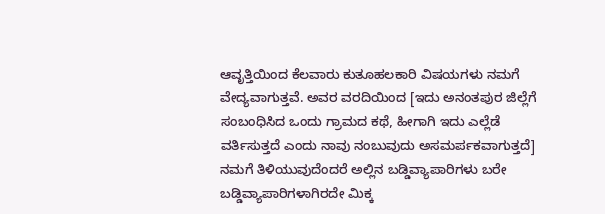ಆವೃತ್ತಿಯಿಂದ ಕೆಲವಾರು ಕುತೂಹಲಕಾರಿ ವಿಷಯಗಳು ನಮಗೆ ವೇದ್ಯವಾಗುತ್ತವೆ. ಅವರ ವರದಿಯಿಂದ [ಇದು ಅನಂತಪುರ ಜಿಲ್ಲೆಗೆ ಸಂಬಂಧಿಸಿದ ಒಂದು ಗ್ರಾಮದ ಕಥೆ, ಹೀಗಾಗಿ ಇದು ಎಲ್ಲೆಡೆ ವರ್ತಿಸುತ್ತದೆ ಎಂದು ನಾವು ನಂಬುವುದು ಅಸಮರ್ಪಕವಾಗುತ್ತದೆ] ನಮಗೆ ತಿಳಿಯುವುದೆಂದರೆ ಅಲ್ಲಿನ ಬಡ್ಡಿವ್ಯಾಪಾರಿಗಳು ಬರೇ ಬಡ್ಡಿವ್ಯಾಪಾರಿಗಳಾಗಿರದೇ ಮಿಕ್ಕ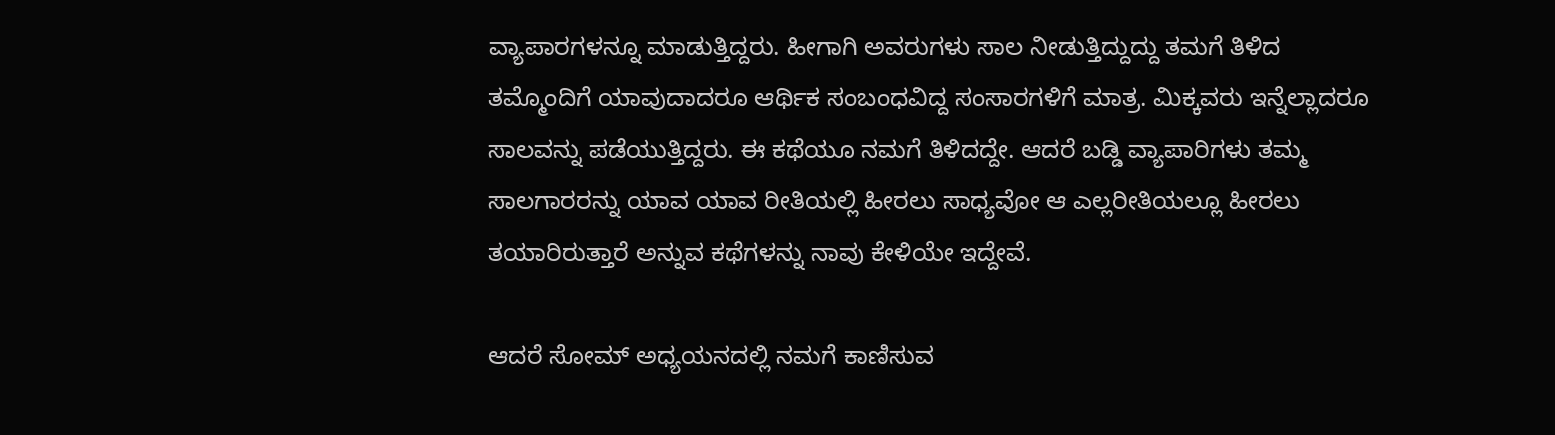ವ್ಯಾಪಾರಗಳನ್ನೂ ಮಾಡುತ್ತಿದ್ದರು. ಹೀಗಾಗಿ ಅವರುಗಳು ಸಾಲ ನೀಡುತ್ತಿದ್ದುದ್ದು ತಮಗೆ ತಿಳಿದ ತಮ್ಮೊಂದಿಗೆ ಯಾವುದಾದರೂ ಆರ್ಥಿಕ ಸಂಬಂಧವಿದ್ದ ಸಂಸಾರಗಳಿಗೆ ಮಾತ್ರ. ಮಿಕ್ಕವರು ಇನ್ನೆಲ್ಲಾದರೂ ಸಾಲವನ್ನು ಪಡೆಯುತ್ತಿದ್ದರು. ಈ ಕಥೆಯೂ ನಮಗೆ ತಿಳಿದದ್ದೇ. ಆದರೆ ಬಡ್ಡಿ ವ್ಯಾಪಾರಿಗಳು ತಮ್ಮ ಸಾಲಗಾರರನ್ನು ಯಾವ ಯಾವ ರೀತಿಯಲ್ಲಿ ಹೀರಲು ಸಾಧ್ಯವೋ ಆ ಎಲ್ಲರೀತಿಯಲ್ಲೂ ಹೀರಲು ತಯಾರಿರುತ್ತಾರೆ ಅನ್ನುವ ಕಥೆಗಳನ್ನು ನಾವು ಕೇಳಿಯೇ ಇದ್ದೇವೆ.

ಆದರೆ ಸೋಮ್ ಅಧ್ಯಯನದಲ್ಲಿ ನಮಗೆ ಕಾಣಿಸುವ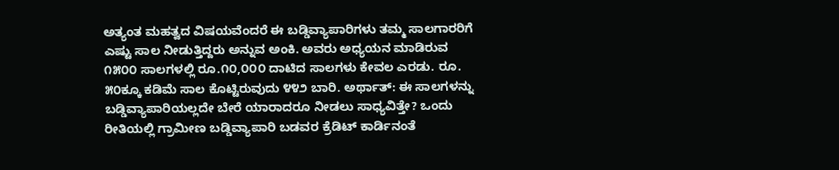ಅತ್ಯಂತ ಮಹತ್ವದ ವಿಷಯವೆಂದರೆ ಈ ಬಡ್ಡಿವ್ಯಾಪಾರಿಗಳು ತಮ್ಮ ಸಾಲಗಾರರಿಗೆ ಎಷ್ಟು ಸಾಲ ನೀಡುತ್ತಿದ್ದರು ಅನ್ನುವ ಅಂಕಿ. ಅವರು ಅಧ್ಯಯನ ಮಾಡಿರುವ ೧೫೦೦ ಸಾಲಗಳಲ್ಲಿ ರೂ.೧೦,೦೦೦ ದಾಟಿದ ಸಾಲಗಳು ಕೇವಲ ಎರಡು. ರೂ. ೫೦ಕ್ಕೂ ಕಡಿಮೆ ಸಾಲ ಕೊಟ್ಟಿರುವುದು ೪೪೨ ಬಾರಿ. ಅರ್ಥಾತ್: ಈ ಸಾಲಗಳನ್ನು
ಬಡ್ಡಿವ್ಯಾಪಾರಿಯಲ್ಲದೇ ಬೇರೆ ಯಾರಾದರೂ ನೀಡಲು ಸಾಧ್ಯವಿತ್ತೇ? ಒಂದು ರೀತಿಯಲ್ಲಿ ಗ್ರಾಮೀಣ ಬಡ್ಡಿವ್ಯಾಪಾರಿ ಬಡವರ ಕ್ರೆಡಿಟ್ ಕಾರ್ಡಿನಂತೆ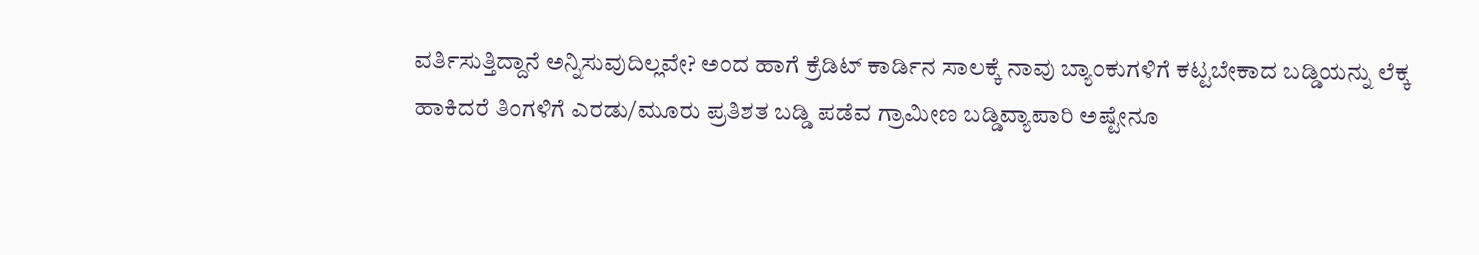ವರ್ತಿಸುತ್ತಿದ್ದಾನೆ ಅನ್ನಿಸುವುದಿಲ್ಲವೇ? ಅಂದ ಹಾಗೆ ಕ್ರೆಡಿಟ್ ಕಾರ್ಡಿನ ಸಾಲಕ್ಕೆ ನಾವು ಬ್ಯಾಂಕುಗಳಿಗೆ ಕಟ್ಟಬೇಕಾದ ಬಡ್ಡಿಯನ್ನು ಲೆಕ್ಕ ಹಾಕಿದರೆ ತಿಂಗಳಿಗೆ ಎರಡು/ಮೂರು ಪ್ರತಿಶತ ಬಡ್ಡಿ ಪಡೆವ ಗ್ರಾಮೀಣ ಬಡ್ಡಿವ್ಯಾಪಾರಿ ಅಷ್ಟೇನೂ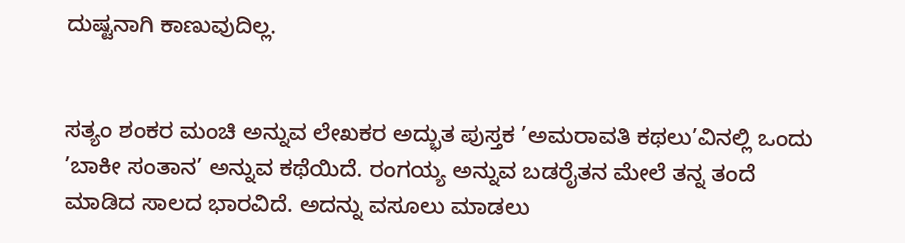ದುಷ್ಟನಾಗಿ ಕಾಣುವುದಿಲ್ಲ.


ಸತ್ಯಂ ಶಂಕರ ಮಂಚಿ ಅನ್ನುವ ಲೇಖಕರ ಅದ್ಭುತ ಪುಸ್ತಕ ’ಅಮರಾವತಿ ಕಥಲು’ವಿನಲ್ಲಿ ಒಂದು ’ಬಾಕೀ ಸಂತಾನ’ ಅನ್ನುವ ಕಥೆಯಿದೆ. ರಂಗಯ್ಯ ಅನ್ನುವ ಬಡರೈತನ ಮೇಲೆ ತನ್ನ ತಂದೆ ಮಾಡಿದ ಸಾಲದ ಭಾರವಿದೆ. ಅದನ್ನು ವಸೂಲು ಮಾಡಲು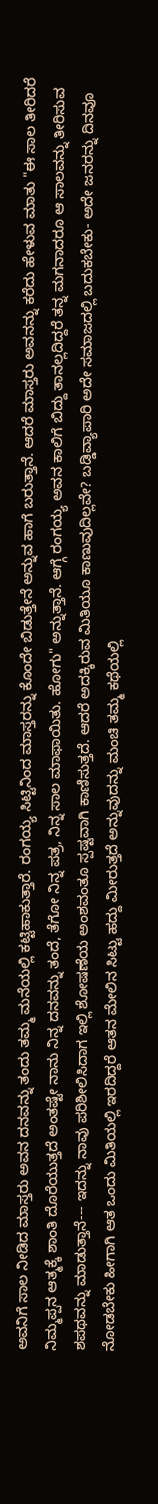ಅವನಿಗೆ ಸಾಲ ನೀಡಿದ ಮಾಸ್ತರು ಅವನ ದನವನ್ನು ತಂದು ತಮ್ಮ ಮನೆಯಲ್ಲಿ ಕಟ್ಟಿಹಾಕುತ್ತಾರೆ. ರಂಗಯ್ಯ ಸಿಟ್ಟಿನಿಂದ ಮಾಸ್ತರನ್ನು ಕೊಂದೇ ಬಿಡುತ್ತೇನೆ ಅನ್ನುವ ಹಾಗೆ ಬರುತ್ತಾನೆ. ಆದರೆ ಮಾಸ್ತರು ಅವನನ್ನು ಕರೆದು ಹೇಳುವ ಮಾತು "ಈ ಸಾಲ ತೀರಿದರೆ ನಿಮ್ಮಪ್ಪನ ಆತ್ಮಕ್ಕೆ ಶಾಂತಿ ದೊರೆಯುತ್ತದೆ ಅಂತಷ್ಟೇ ನಾನು ನಿನ್ನ ದನವನ್ನು ತಂದೆ, ತೆಗೋ ನಿನ್ನ ಪತ್ರ, ನಿನ್ನ ಸಾಲ ಮಾಫಾಯಿತು. ಹೋಗು" ಅನ್ನುತ್ತಾನೆ. ಆಗ್ಗೆ ರಂಗಯ್ಯ ಅವನ ಕಾಲಿಗೆ ಬಿದ್ದು ತಾನಲ್ಲದಿದ್ದರೆ ತನ್ನ ಮಗನಾದರೂ ಆ ಸಾಲವನ್ನು ತೀರಿಸುವ ಶಪಥವನ್ನು ಮಾಡುತ್ತಾನೆ--- ಇದನ್ನು ನಾವು ಪರಿಶೀಲಿಸಿದಾಗ ಇಲ್ಲಿ ಶೋಷಣೆಯ ಅಂಶವಂತೂ ಸ್ಪಷ್ಟವಾಗಿ ಕಾಣಿಸುತ್ತದೆ. ಆದರೆ ಅದಕ್ಕಿರುವ ಮಿತಿಯೂ ಕಾಣುವುದಿಲ್ಲವೇ? ಬಡ್ಡಿವ್ಯಾಪಾರಿ ಅದೇ ಸಮಾಜದಲ್ಲಿ ಬದುಕಬೇಕು- ಅದೇ ಜನರನ್ನು ದಿನವೂ ನೋಡಬೇಕು ಹೀಗಾಗಿ ಆತ ಒಂದು ಮಿತಿಯಲ್ಲಿ ಇರದಿದ್ದರೆ ಆತನ ಮೇಲಿನ ಸಿಟ್ಟು ಹದ್ದು ಮೀರುತ್ತದೆ ಅನ್ನುವುದನ್ನು ಮಂಚಿ ತಮ್ಮ ಕಥೆಯಲ್ಲಿ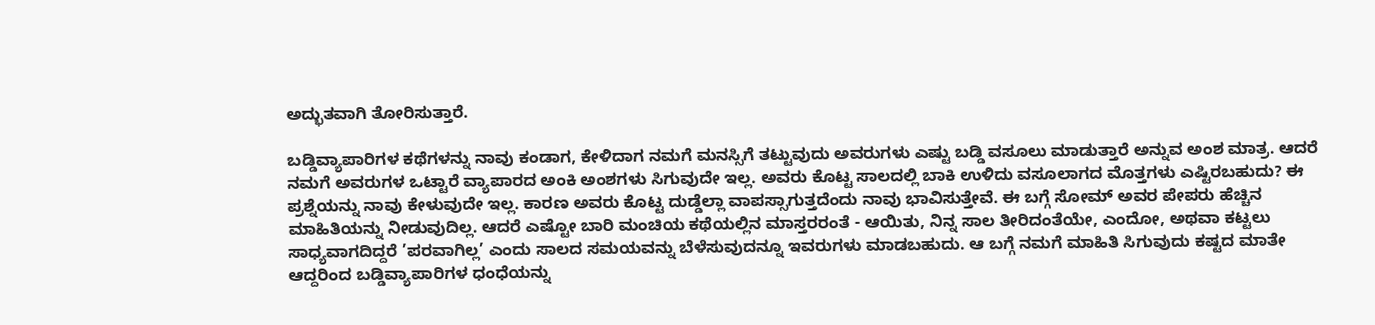ಅದ್ಭುತವಾಗಿ ತೋರಿಸುತ್ತಾರೆ.

ಬಡ್ಡಿವ್ಯಾಪಾರಿಗಳ ಕಥೆಗಳನ್ನು ನಾವು ಕಂಡಾಗ, ಕೇಳಿದಾಗ ನಮಗೆ ಮನಸ್ಸಿಗೆ ತಟ್ಟುವುದು ಅವರುಗಳು ಎಷ್ಟು ಬಡ್ಡಿ ವಸೂಲು ಮಾಡುತ್ತಾರೆ ಅನ್ನುವ ಅಂಶ ಮಾತ್ರ. ಆದರೆ ನಮಗೆ ಅವರುಗಳ ಒಟ್ಟಾರೆ ವ್ಯಾಪಾರದ ಅಂಕಿ ಅಂಶಗಳು ಸಿಗುವುದೇ ಇಲ್ಲ. ಅವರು ಕೊಟ್ಟ ಸಾಲದಲ್ಲಿ ಬಾಕಿ ಉಳಿದು ವಸೂಲಾಗದ ಮೊತ್ತಗಳು ಎಷ್ಟಿರಬಹುದು? ಈ ಪ್ರಶ್ನೆಯನ್ನು ನಾವು ಕೇಳುವುದೇ ಇಲ್ಲ. ಕಾರಣ ಅವರು ಕೊಟ್ಟ ದುಡ್ಡೆಲ್ಲಾ ವಾಪಸ್ಸಾಗುತ್ತದೆಂದು ನಾವು ಭಾವಿಸುತ್ತೇವೆ. ಈ ಬಗ್ಗೆ ಸೋಮ್ ಅವರ ಪೇಪರು ಹೆಚ್ಚಿನ ಮಾಹಿತಿಯನ್ನು ನೀಡುವುದಿಲ್ಲ. ಆದರೆ ಎಷ್ಟೋ ಬಾರಿ ಮಂಚಿಯ ಕಥೆಯಲ್ಲಿನ ಮಾಸ್ತರರಂತೆ - ಆಯಿತು, ನಿನ್ನ ಸಾಲ ತೀರಿದಂತೆಯೇ, ಎಂದೋ, ಅಥವಾ ಕಟ್ಟಲು ಸಾಧ್ಯವಾಗದಿದ್ದರೆ ’ಪರವಾಗಿಲ್ಲ’ ಎಂದು ಸಾಲದ ಸಮಯವನ್ನು ಬೆಳೆಸುವುದನ್ನೂ ಇವರುಗಳು ಮಾಡಬಹುದು. ಆ ಬಗ್ಗೆ ನಮಗೆ ಮಾಹಿತಿ ಸಿಗುವುದು ಕಷ್ಟದ ಮಾತೇ ಆದ್ದರಿಂದ ಬಡ್ಡಿವ್ಯಾಪಾರಿಗಳ ಧಂಧೆಯನ್ನು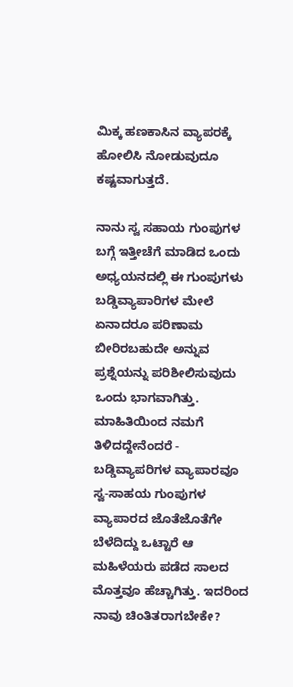ಮಿಕ್ಕ ಹಣಕಾಸಿನ ವ್ಯಾಪರಕ್ಕೆ ಹೋಲಿಸಿ ನೋಡುವುದೂ ಕಷ್ಟವಾಗುತ್ತದೆ.

ನಾನು ಸ್ವ ಸಹಾಯ ಗುಂಪುಗಳ ಬಗ್ಗೆ ಇತ್ತೀಚೆಗೆ ಮಾಡಿದ ಒಂದು ಅಧ್ಯಯನದಲ್ಲಿ ಈ ಗುಂಪುಗಳು ಬಡ್ಡಿವ್ಯಾಪಾರಿಗಳ ಮೇಲೆ ಏನಾದರೂ ಪರಿಣಾಮ ಬೀರಿರಬಹುದೇ ಅನ್ನುವ ಪ್ರಶ್ನೆಯನ್ನು ಪರಿಶೀಲಿಸುವುದು ಒಂದು ಭಾಗವಾಗಿತ್ತು. ಮಾಹಿತಿಯಿಂದ ನಮಗೆ ತಿಳಿದದ್ದೇನೆಂದರೆ - ಬಡ್ಡಿವ್ಯಾಪರಿಗಳ ವ್ಯಾಪಾರವೂ ಸ್ವ-ಸಾಹಯ ಗುಂಪುಗಳ ವ್ಯಾಪಾರದ ಜೊತೆಜೊತೆಗೇ ಬೆಳೆದಿದ್ದು ಒಟ್ಟಾರೆ ಆ ಮಹಿಳೆಯರು ಪಡೆದ ಸಾಲದ ಮೊತ್ತವೂ ಹೆಚ್ಚಾಗಿತ್ತು. ಇದರಿಂದ ನಾವು ಚಿಂತಿತರಾಗಬೇಕೇ?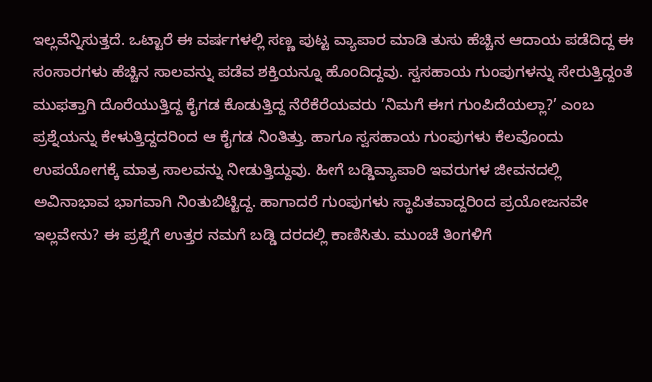ಇಲ್ಲವೆನ್ನಿಸುತ್ತದೆ. ಒಟ್ಟಾರೆ ಈ ವರ್ಷಗಳಲ್ಲಿ ಸಣ್ಣ ಪುಟ್ಟ ವ್ಯಾಪಾರ ಮಾಡಿ ತುಸು ಹೆಚ್ಚಿನ ಆದಾಯ ಪಡೆದಿದ್ದ ಈ ಸಂಸಾರಗಳು ಹೆಚ್ಚಿನ ಸಾಲವನ್ನು ಪಡೆವ ಶಕ್ತಿಯನ್ನೂ ಹೊಂದಿದ್ದವು. ಸ್ವಸಹಾಯ ಗುಂಪುಗಳನ್ನು ಸೇರುತ್ತಿದ್ದಂತೆ ಮುಫತ್ತಾಗಿ ದೊರೆಯುತ್ತಿದ್ದ ಕೈಗಡ ಕೊಡುತ್ತಿದ್ದ ನೆರೆಕೆರೆಯವರು ’ನಿಮಗೆ ಈಗ ಗುಂಪಿದೆಯಲ್ಲಾ?’ ಎಂಬ ಪ್ರಶ್ನೆಯನ್ನು ಕೇಳುತ್ತಿದ್ದದರಿಂದ ಆ ಕೈಗಡ ನಿಂತಿತ್ತು. ಹಾಗೂ ಸ್ವಸಹಾಯ ಗುಂಪುಗಳು ಕೆಲವೊಂದು ಉಪಯೋಗಕ್ಕೆ ಮಾತ್ರ ಸಾಲವನ್ನು ನೀಡುತ್ತಿದ್ದುವು. ಹೀಗೆ ಬಡ್ಡಿವ್ಯಾಪಾರಿ ಇವರುಗಳ ಜೀವನದಲ್ಲಿ ಅವಿನಾಭಾವ ಭಾಗವಾಗಿ ನಿಂತುಬಿಟ್ಟಿದ್ದ. ಹಾಗಾದರೆ ಗುಂಪುಗಳು ಸ್ಥಾಪಿತವಾದ್ದರಿಂದ ಪ್ರಯೋಜನವೇ ಇಲ್ಲವೇನು? ಈ ಪ್ರಶ್ನೆಗೆ ಉತ್ತರ ನಮಗೆ ಬಡ್ಡಿ ದರದಲ್ಲಿ ಕಾಣಿಸಿತು. ಮುಂಚೆ ತಿಂಗಳಿಗೆ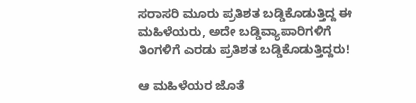ಸರಾಸರಿ ಮೂರು ಪ್ರತಿಶತ ಬಡ್ಡಿಕೊಡುತ್ತಿದ್ದ ಈ ಮಹಿಳೆಯರು, ಅದೇ ಬಡ್ಡಿವ್ಯಾಪಾರಿಗಳಿಗೆ ತಿಂಗಳಿಗೆ ಎರಡು ಪ್ರತಿಶತ ಬಡ್ಡಿಕೊಡುತ್ತಿದ್ದರು!

ಆ ಮಹಿಳೆಯರ ಜೊತೆ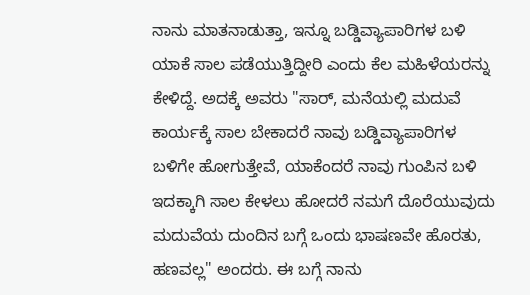ನಾನು ಮಾತನಾಡುತ್ತಾ, ಇನ್ನೂ ಬಡ್ಡಿವ್ಯಾಪಾರಿಗಳ ಬಳಿ ಯಾಕೆ ಸಾಲ ಪಡೆಯುತ್ತಿದ್ದೀರಿ ಎಂದು ಕೆಲ ಮಹಿಳೆಯರನ್ನು ಕೇಳಿದ್ದೆ. ಅದಕ್ಕೆ ಅವರು "ಸಾರ್, ಮನೆಯಲ್ಲಿ ಮದುವೆ ಕಾರ್ಯಕ್ಕೆ ಸಾಲ ಬೇಕಾದರೆ ನಾವು ಬಡ್ಡಿವ್ಯಾಪಾರಿಗಳ ಬಳಿಗೇ ಹೋಗುತ್ತೇವೆ, ಯಾಕೆಂದರೆ ನಾವು ಗುಂಪಿನ ಬಳಿ ಇದಕ್ಕಾಗಿ ಸಾಲ ಕೇಳಲು ಹೋದರೆ ನಮಗೆ ದೊರೆಯುವುದು ಮದುವೆಯ ದುಂದಿನ ಬಗ್ಗೆ ಒಂದು ಭಾಷಣವೇ ಹೊರತು, ಹಣವಲ್ಲ" ಅಂದರು. ಈ ಬಗ್ಗೆ ನಾನು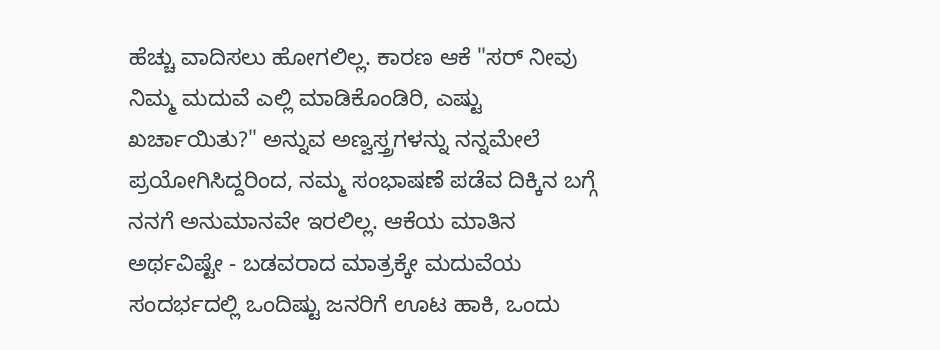ಹೆಚ್ಚು ವಾದಿಸಲು ಹೋಗಲಿಲ್ಲ. ಕಾರಣ ಆಕೆ "ಸರ್ ನೀವು ನಿಮ್ಮ ಮದುವೆ ಎಲ್ಲಿ ಮಾಡಿಕೊಂಡಿರಿ, ಎಷ್ಟು ಖರ್ಚಾಯಿತು?" ಅನ್ನುವ ಅಣ್ವಸ್ತ್ರಗಳನ್ನು ನನ್ನಮೇಲೆ ಪ್ರಯೋಗಿಸಿದ್ದರಿಂದ, ನಮ್ಮ ಸಂಭಾಷಣೆ ಪಡೆವ ದಿಕ್ಕಿನ ಬಗ್ಗೆ ನನಗೆ ಅನುಮಾನವೇ ಇರಲಿಲ್ಲ. ಆಕೆಯ ಮಾತಿನ ಅರ್ಥವಿಷ್ಟೇ - ಬಡವರಾದ ಮಾತ್ರಕ್ಕೇ ಮದುವೆಯ ಸಂದರ್ಭದಲ್ಲಿ ಒಂದಿಷ್ಟು ಜನರಿಗೆ ಊಟ ಹಾಕಿ, ಒಂದು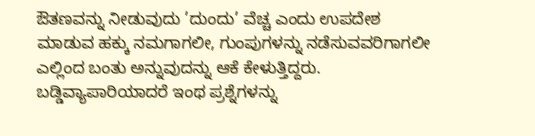ಔತಣವನ್ನು ನೀಡುವುದು ’ದುಂದು’ ವೆಚ್ಚ ಎಂದು ಉಪದೇಶ ಮಾಡುವ ಹಕ್ಕು ನಮಗಾಗಲೀ, ಗುಂಪುಗಳನ್ನು ನಡೆಸುವವರಿಗಾಗಲೀ ಎಲ್ಲಿಂದ ಬಂತು ಅನ್ನುವುದನ್ನು ಆಕೆ ಕೇಳುತ್ತಿದ್ದರು. ಬಡ್ಡಿವ್ಯಾಪಾರಿಯಾದರೆ ಇಂಥ ಪ್ರಶ್ನೆಗಳನ್ನು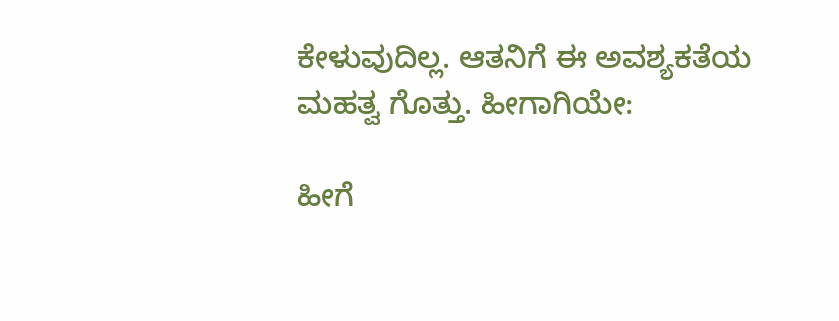ಕೇಳುವುದಿಲ್ಲ. ಆತನಿಗೆ ಈ ಅವಶ್ಯಕತೆಯ ಮಹತ್ವ ಗೊತ್ತು. ಹೀಗಾಗಿಯೇ:

ಹೀಗೆ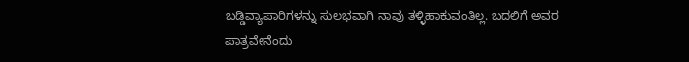ಬಡ್ಡಿವ್ಯಾಪಾರಿಗಳನ್ನು ಸುಲಭವಾಗಿ ನಾವು ತಳ್ಳಿಹಾಕುವಂತಿಲ್ಲ. ಬದಲಿಗೆ ಅವರ ಪಾತ್ರವೇನೆಂದು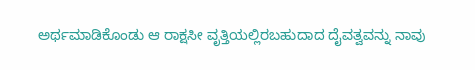ಅರ್ಥಮಾಡಿಕೊಂಡು ಆ ರಾಕ್ಷಸೀ ವೃತ್ತಿಯಲ್ಲಿರಬಹುದಾದ ದೈವತ್ವವನ್ನು ನಾವು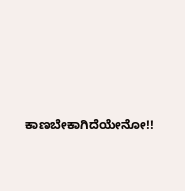ಕಾಣಬೇಕಾಗಿದೆಯೇನೋ!!